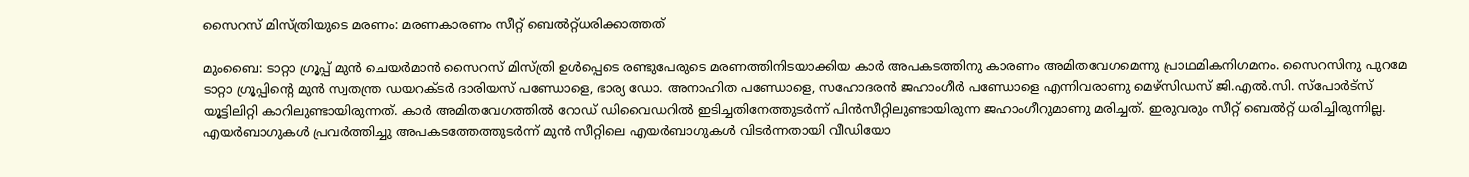സൈറസ് മിസ്ത്രിയുടെ മരണം: മരണകാരണം സീറ്റ് ബെല്‍റ്റ്ധരിക്കാത്തത്

മുംബൈ: ടാറ്റാ ഗ്രൂപ്പ് മുന്‍ ചെയര്‍മാന്‍ സൈറസ് മിസ്ത്രി ഉള്‍പ്പെടെ രണ്ടുപേരുടെ മരണത്തിനിടയാക്കിയ കാര്‍ അപകടത്തിനു കാരണം അമിതവേഗമെന്നു പ്രാഥമികനിഗമനം. സൈറസിനു പുറമേ ടാറ്റാ ഗ്രൂപ്പിന്റെ മുന്‍ സ്വതന്ത്ര ഡയറക്ടര്‍ ദാരിയസ് പണ്ഡോളെ, ഭാര്യ ഡോ. അനാഹിത പണ്ഡോളെ, സഹോദരന്‍ ജഹാംഗീര്‍ പണ്ഡോളെ എന്നിവരാണു മെഴ്സിഡസ് ജി.എല്‍.സി. സ്പോര്‍ട്സ് യൂട്ടിലിറ്റി കാറിലുണ്ടായിരുന്നത്. കാര്‍ അമിതവേഗത്തില്‍ റോഡ് ഡിവൈഡറില്‍ ഇടിച്ചതിനേത്തുടര്‍ന്ന് പിന്‍സീറ്റിലുണ്ടായിരുന്ന ജഹാംഗീറുമാണു മരിച്ചത്. ഇരുവരും സീറ്റ് ബെല്‍റ്റ് ധരിച്ചിരുന്നില്ല. എയര്‍ബാഗുകള്‍ പ്രവര്‍ത്തിച്ചു അപകടത്തേത്തുടര്‍ന്ന് മുന്‍ സീറ്റിലെ എയര്‍ബാഗുകള്‍ വിടര്‍ന്നതായി വീഡിയോ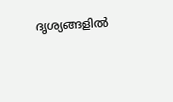ദൃശ്യങ്ങളില്‍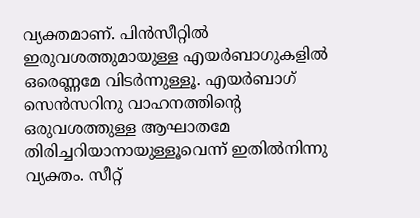വ്യക്തമാണ്. പിന്‍സീറ്റില്‍ ഇരുവശത്തുമായുള്ള എയര്‍ബാഗുകളില്‍ ഒരെണ്ണമേ വിടര്‍ന്നുള്ളൂ. എയര്‍ബാഗ് സെന്‍സറിനു വാഹനത്തിന്റെ ഒരുവശത്തുള്ള ആഘാതമേ തിരിച്ചറിയാനായുള്ളൂവെന്ന് ഇതില്‍നിന്നു വ്യക്തം. സീറ്റ്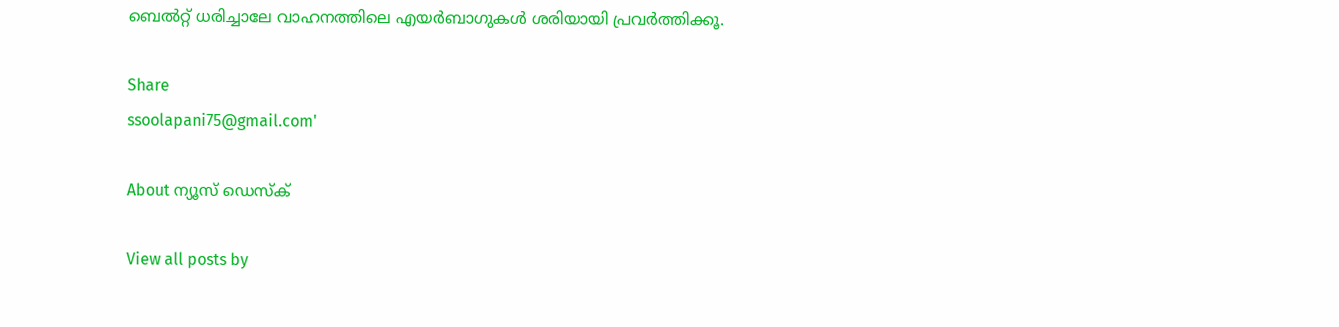ബെല്‍റ്റ് ധരിച്ചാലേ വാഹനത്തിലെ എയര്‍ബാഗുകള്‍ ശരിയായി പ്രവര്‍ത്തിക്കൂ.

Share
ssoolapani75@gmail.com'

About ന്യൂസ് ഡെസ്ക്

View all posts by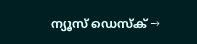ന്യൂസ് ഡെസ്ക് →